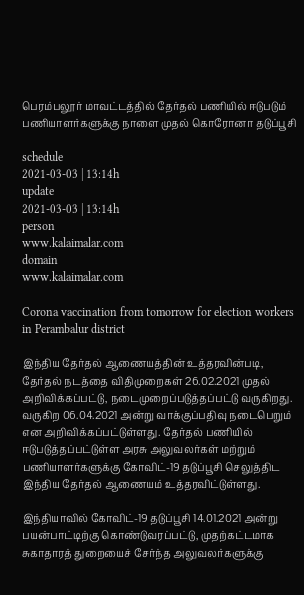பெரம்பலூர் மாவட்டத்தில் தேர்தல் பணியில் ஈடுபடும் பணியாளர்களுக்கு நாளை முதல் கொரோனா தடுப்பூசி

schedule
2021-03-03 | 13:14h
update
2021-03-03 | 13:14h
person
www.kalaimalar.com
domain
www.kalaimalar.com

Corona vaccination from tomorrow for election workers in Perambalur district

இந்திய தேர்தல் ஆணையத்தின் உத்தரவின்படி, தேர்தல் நடத்தை விதிமுறைகள் 26.02.2021 முதல் அறிவிக்கப்பட்டு, நடைமுறைப்படுத்தப்பட்டு வருகிறது. வருகிற 06.04.2021 அன்று வாக்குப்பதிவு நடைபெறும் என அறிவிக்கப்பட்டுள்ளது. தேர்தல் பணியில் ஈடுபடுத்தப்பட்டுள்ள அரசு அலுவலர்கள் மற்றும் பணியாளர்களுக்கு கோவிட்-19 தடுப்பூசி செலுத்திட இந்திய தேர்தல் ஆணையம் உத்தரவிட்டுள்ளது.

இந்தியாவில் கோவிட்-19 தடுப்பூசி 14.01.2021 அன்று பயன்பாட்டிற்கு கொண்டுவரப்பட்டு, முதற்கட்டமாக சுகாதாரத் துறையைச் சேர்ந்த அலுவலர்களுக்கு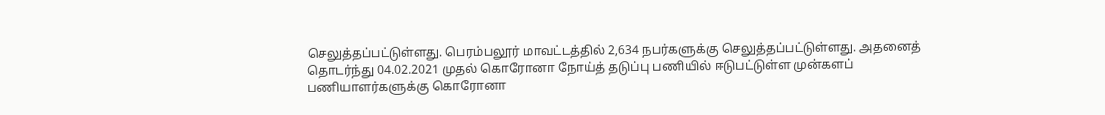செலுத்தப்பட்டுள்ளது. பெரம்பலூர் மாவட்டத்தில் 2,634 நபர்களுக்கு செலுத்தப்பட்டுள்ளது. அதனைத் தொடர்ந்து 04.02.2021 முதல் கொரோனா நோய்த் தடுப்பு பணியில் ஈடுபட்டுள்ள முன்களப் பணியாளர்களுக்கு கொரோனா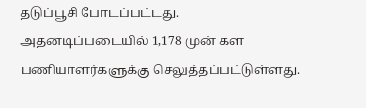தடுப்பூசி போடப்பட்டது. அதனடிப்படையில் 1,178 முன் கள பணியாளர்களுக்கு செலுத்தப்பட்டுள்ளது.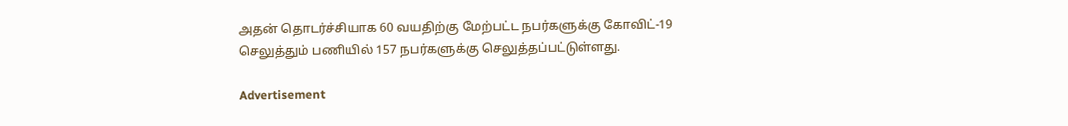அதன் தொடர்ச்சியாக 60 வயதிற்கு மேற்பட்ட நபர்களுக்கு கோவிட்-19 செலுத்தும் பணியில் 157 நபர்களுக்கு செலுத்தப்பட்டுள்ளது.

Advertisement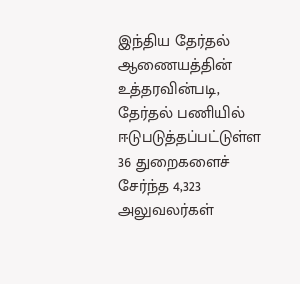இந்திய தேர்தல் ஆணையத்தின் உத்தரவின்படி, தேர்தல் பணியில் ஈடுபடுத்தப்பட்டுள்ள 36 துறைகளைச் சேர்ந்த 4,323 அலுவலர்கள்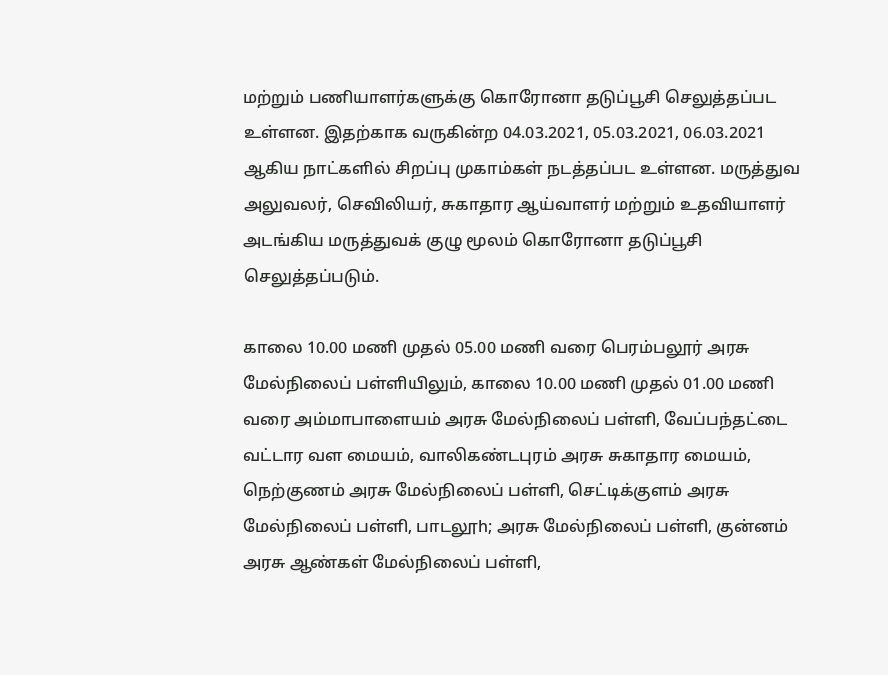மற்றும் பணியாளர்களுக்கு கொரோனா தடுப்பூசி செலுத்தப்பட உள்ளன. இதற்காக வருகின்ற 04.03.2021, 05.03.2021, 06.03.2021 ஆகிய நாட்களில் சிறப்பு முகாம்கள் நடத்தப்பட உள்ளன. மருத்துவ அலுவலர், செவிலியர், சுகாதார ஆய்வாளர் மற்றும் உதவியாளர் அடங்கிய மருத்துவக் குழு மூலம் கொரோனா தடுப்பூசி செலுத்தப்படும்.

காலை 10.00 மணி முதல் 05.00 மணி வரை பெரம்பலூர் அரசு மேல்நிலைப் பள்ளியிலும், காலை 10.00 மணி முதல் 01.00 மணி வரை அம்மாபாளையம் அரசு மேல்நிலைப் பள்ளி, வேப்பந்தட்டை வட்டார வள மையம், வாலிகண்டபுரம் அரசு சுகாதார மையம், நெற்குணம் அரசு மேல்நிலைப் பள்ளி, செட்டிக்குளம் அரசு மேல்நிலைப் பள்ளி, பாடலூh; அரசு மேல்நிலைப் பள்ளி, குன்னம் அரசு ஆண்கள் மேல்நிலைப் பள்ளி,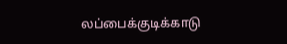லப்பைக்குடிக்காடு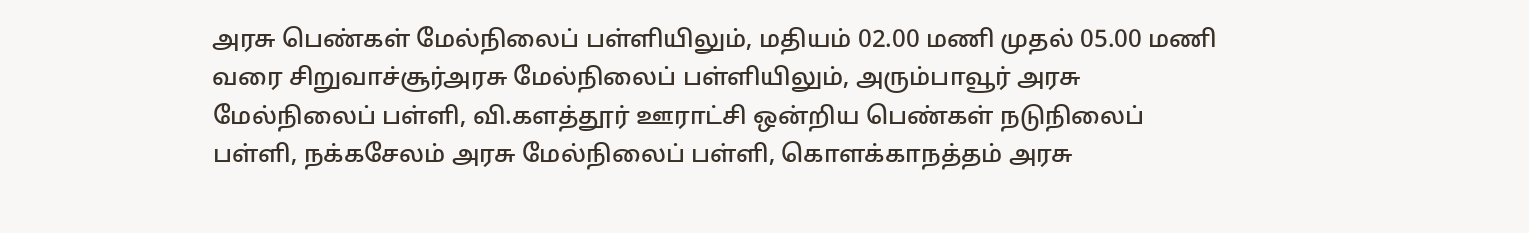அரசு பெண்கள் மேல்நிலைப் பள்ளியிலும், மதியம் 02.00 மணி முதல் 05.00 மணி வரை சிறுவாச்சூர்அரசு மேல்நிலைப் பள்ளியிலும், அரும்பாவூர் அரசு மேல்நிலைப் பள்ளி, வி.களத்தூர் ஊராட்சி ஒன்றிய பெண்கள் நடுநிலைப் பள்ளி, நக்கசேலம் அரசு மேல்நிலைப் பள்ளி, கொளக்காநத்தம் அரசு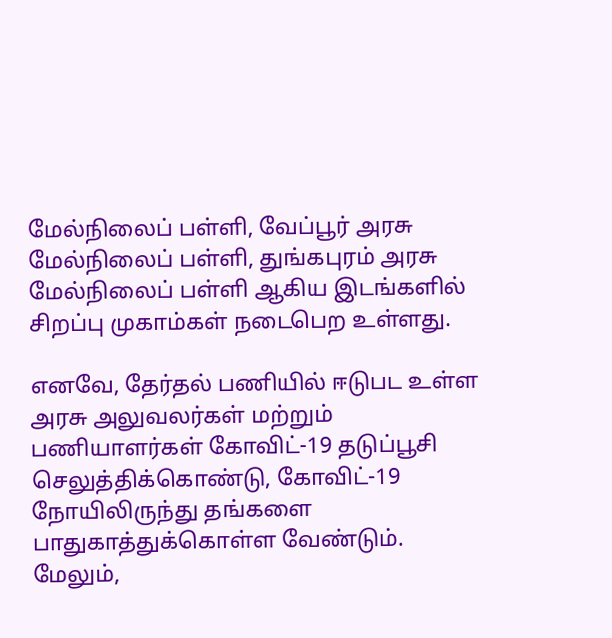மேல்நிலைப் பள்ளி, வேப்பூர் அரசு மேல்நிலைப் பள்ளி, துங்கபுரம் அரசு மேல்நிலைப் பள்ளி ஆகிய இடங்களில் சிறப்பு முகாம்கள் நடைபெற உள்ளது.

எனவே, தேர்தல் பணியில் ஈடுபட உள்ள அரசு அலுவலர்கள் மற்றும் பணியாளர்கள் கோவிட்-19 தடுப்பூசி செலுத்திக்கொண்டு, கோவிட்-19 நோயிலிருந்து தங்களை பாதுகாத்துக்கொள்ள வேண்டும். மேலும்,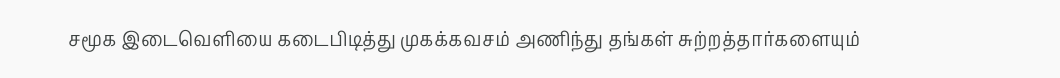சமூக இடைவெளியை கடைபிடித்து முகக்கவசம் அணிந்து தங்கள் சுற்றத்தார்களையும்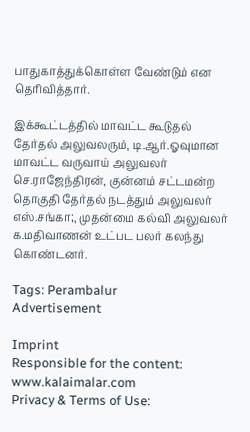பாதுகாத்துக்கொள்ள வேண்டும் என தெரிவித்தார்.

இக்கூட்டத்தில் மாவட்ட கூடுதல் தேர்தல் அலுவலரும், டி.ஆர்.ஓவுமான மாவட்ட வருவாய் அலுவலர் செ.ராஜேந்திரன், குன்னம் சட்டமன்ற தொகுதி தேர்தல் நடத்தும் அலுவலர் எஸ்.சங்கா;, முதன்மை கல்வி அலுவலர் க.மதிவாணன் உட்பட பலர் கலந்து கொண்டனர்.

Tags: Perambalur
Advertisement

Imprint
Responsible for the content:
www.kalaimalar.com
Privacy & Terms of Use: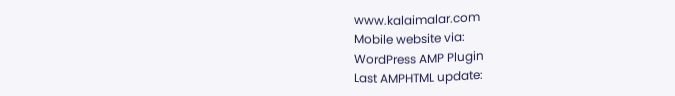www.kalaimalar.com
Mobile website via:
WordPress AMP Plugin
Last AMPHTML update: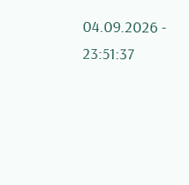04.09.2026 - 23:51:37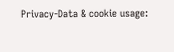Privacy-Data & cookie usage: